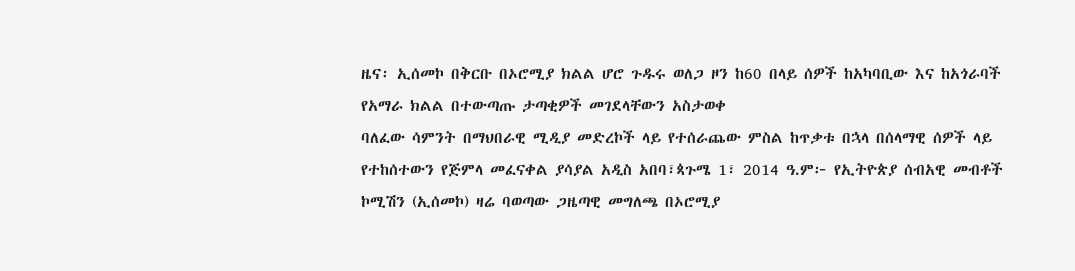ዜና፡ ኢሰመኮ በቅርቡ በኦሮሚያ ክልል ሆሮ ጉዱሩ ወለጋ ዞን ከ60 በላይ ሰዎች ከአካባቢው እና ከአጎራባች የአማራ ክልል በተውጣጡ ታጣቂዎች መገደላቸውን አስታወቀ
ባለፈው ሳምንት በማህበራዊ ሚዲያ መድረኮች ላይ የተሰራጨው ምስል ከጥቃቱ በኋላ በሰላማዊ ሰዎች ላይ የተከሰተውን የጅምላ መፈናቀል ያሳያል አዲስ አበባ፣ጳጉሜ 1፣ 2014 ዓ.ም፦ የኢትዮጵያ ሰብአዊ መብቶች ኮሚሽን (ኢሰመኮ) ዛሬ ባወጣው ጋዜጣዊ መግለጫ በኦሮሚያ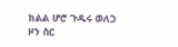ክልል ሆሮ ጉዱሩ ወለጋ ዞን ስር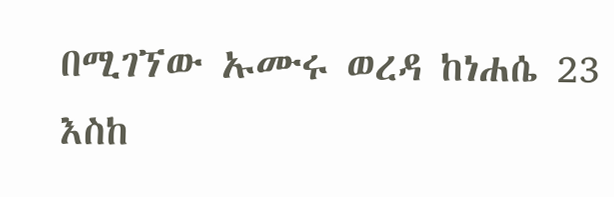በሚገኘው ኡሙሩ ወረዳ ከነሐሴ 23 እስከ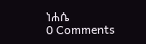ነሐሴ
0 Comments